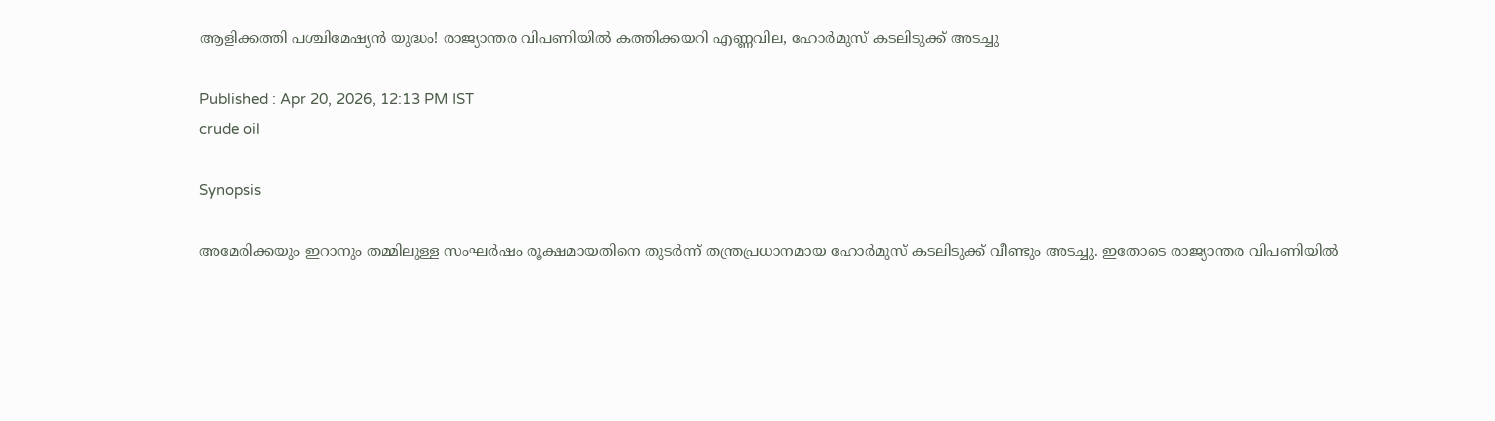ആളിക്കത്തി പശ്ചിമേഷ്യൻ യുദ്ധം! രാജ്യാന്തര വിപണിയില്‍ കത്തിക്കയറി എണ്ണവില, ഹോര്‍മുസ് കടലിടുക്ക് അടച്ചു

Published : Apr 20, 2026, 12:13 PM IST
crude oil

Synopsis

അമേരിക്കയും ഇറാനും തമ്മിലുള്ള സംഘർഷം രൂക്ഷമായതിനെ തുടർന്ന് തന്ത്രപ്രധാനമായ ഹോർമുസ് കടലിടുക്ക് വീണ്ടും അടച്ചു. ഇതോടെ രാജ്യാന്തര വിപണിയിൽ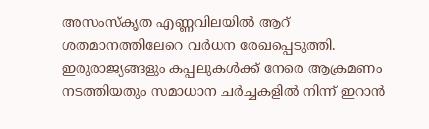അസംസ്‌കൃത എണ്ണവിലയിൽ ആറ് ശതമാനത്തിലേറെ വർധന രേഖപ്പെടുത്തി. ഇരുരാജ്യങ്ങളും കപ്പലുകൾക്ക് നേരെ ആക്രമണം നടത്തിയതും സമാധാന ചർച്ചകളിൽ നിന്ന് ഇറാൻ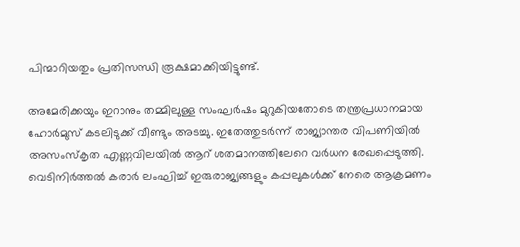പിന്മാറിയതും പ്രതിസന്ധി രൂക്ഷമാക്കിയിട്ടുണ്ട്.

അമേരിക്കയും ഇറാനും തമ്മിലുള്ള സംഘര്‍ഷം മുറുകിയതോടെ തന്ത്രപ്രധാനമായ ഹോര്‍മുസ് കടലിടുക്ക് വീണ്ടും അടച്ചു. ഇതേത്തുടര്‍ന്ന് രാജ്യാന്തര വിപണിയില്‍ അസംസ്‌കൃത എണ്ണവിലയില്‍ ആറ് ശതമാനത്തിലേറെ വര്‍ധന രേഖപ്പെടുത്തി. വെടിനിര്‍ത്തല്‍ കരാര്‍ ലംഘിച്ച് ഇരുരാജ്യങ്ങളും കപ്പലുകള്‍ക്ക് നേരെ ആക്രമണം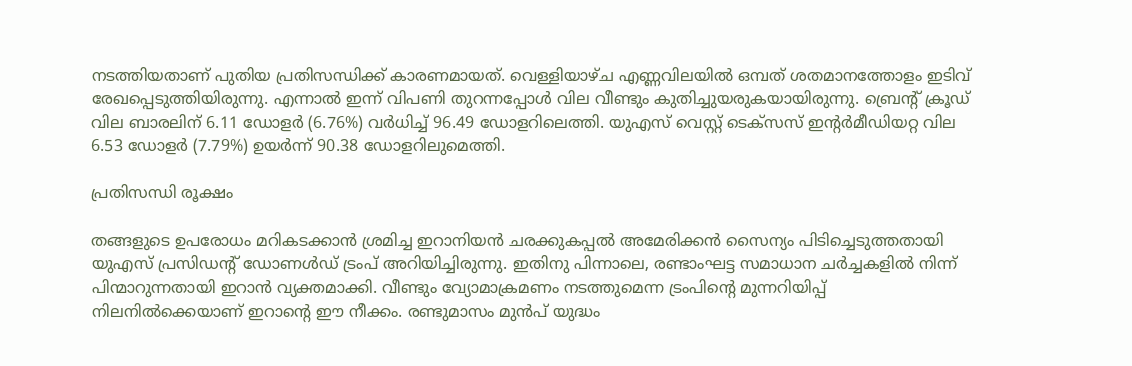നടത്തിയതാണ് പുതിയ പ്രതിസന്ധിക്ക് കാരണമായത്. വെള്ളിയാഴ്ച എണ്ണവിലയില്‍ ഒമ്പത് ശതമാനത്തോളം ഇടിവ് രേഖപ്പെടുത്തിയിരുന്നു. എന്നാല്‍ ഇന്ന് വിപണി തുറന്നപ്പോള്‍ വില വീണ്ടും കുതിച്ചുയരുകയായിരുന്നു. ബ്രെന്റ് ക്രൂഡ് വില ബാരലിന് 6.11 ഡോളര്‍ (6.76%) വര്‍ധിച്ച് 96.49 ഡോളറിലെത്തി. യുഎസ് വെസ്റ്റ് ടെക്‌സസ് ഇന്റര്‍മീഡിയറ്റ വില 6.53 ഡോളര്‍ (7.79%) ഉയര്‍ന്ന് 90.38 ഡോളറിലുമെത്തി.

പ്രതിസന്ധി രൂക്ഷം

തങ്ങളുടെ ഉപരോധം മറികടക്കാന്‍ ശ്രമിച്ച ഇറാനിയന്‍ ചരക്കുകപ്പല്‍ അമേരിക്കന്‍ സൈന്യം പിടിച്ചെടുത്തതായി യുഎസ് പ്രസിഡന്റ് ഡോണള്‍ഡ് ട്രംപ് അറിയിച്ചിരുന്നു. ഇതിനു പിന്നാലെ, രണ്ടാംഘട്ട സമാധാന ചര്‍ച്ചകളില്‍ നിന്ന് പിന്മാറുന്നതായി ഇറാന്‍ വ്യക്തമാക്കി. വീണ്ടും വ്യോമാക്രമണം നടത്തുമെന്ന ട്രംപിന്റെ മുന്നറിയിപ്പ് നിലനില്‍ക്കെയാണ് ഇറാന്റെ ഈ നീക്കം. രണ്ടുമാസം മുന്‍പ് യുദ്ധം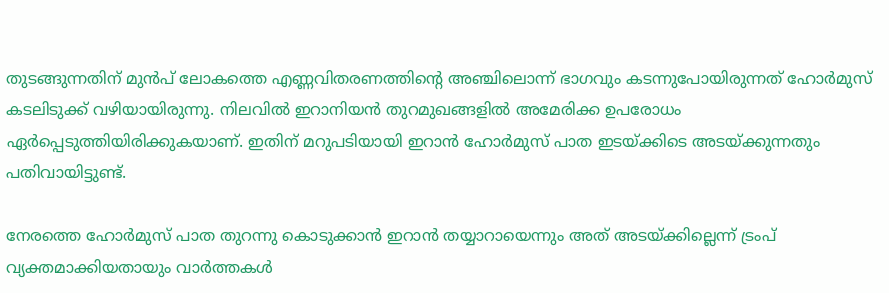തുടങ്ങുന്നതിന് മുന്‍പ് ലോകത്തെ എണ്ണവിതരണത്തിന്റെ അഞ്ചിലൊന്ന് ഭാഗവും കടന്നുപോയിരുന്നത് ഹോര്‍മുസ് കടലിടുക്ക് വഴിയായിരുന്നു. നിലവില്‍ ഇറാനിയന്‍ തുറമുഖങ്ങളില്‍ അമേരിക്ക ഉപരോധം ഏര്‍പ്പെടുത്തിയിരിക്കുകയാണ്. ഇതിന് മറുപടിയായി ഇറാന്‍ ഹോര്‍മുസ് പാത ഇടയ്ക്കിടെ അടയ്ക്കുന്നതും പതിവായിട്ടുണ്ട്.

നേരത്തെ ഹോര്‍മുസ് പാത തുറന്നു കൊടുക്കാന്‍ ഇറാന്‍ തയ്യാറായെന്നും അത് അടയ്ക്കില്ലെന്ന് ട്രംപ് വ്യക്തമാക്കിയതായും വാര്‍ത്തകള്‍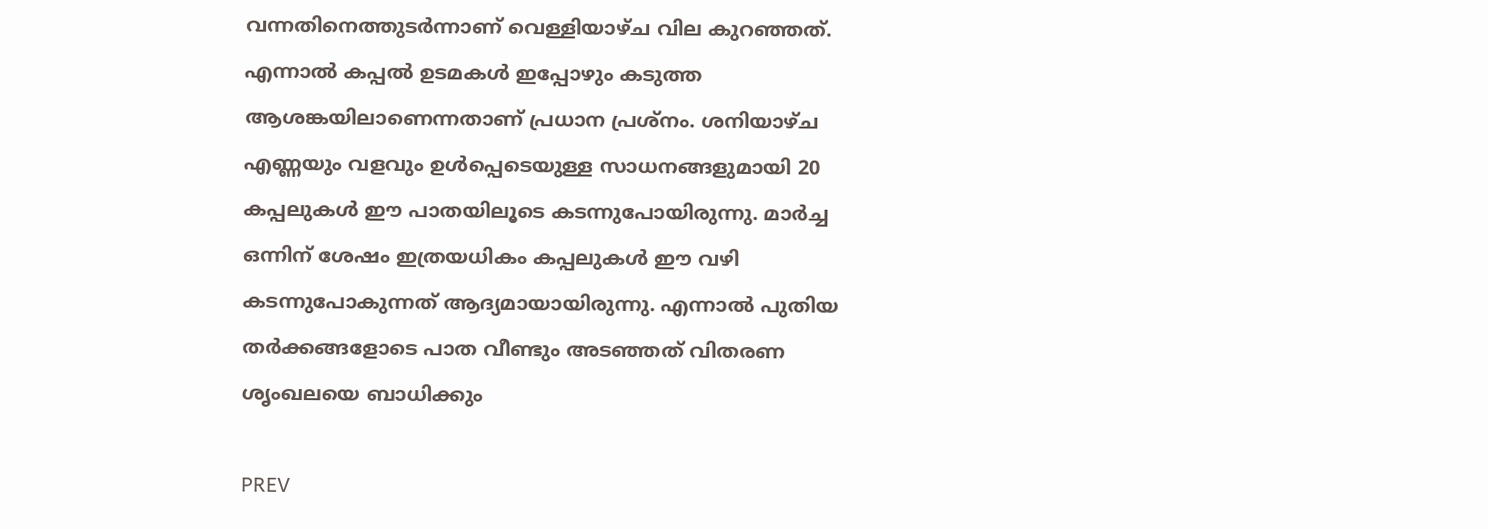വന്നതിനെത്തുടര്‍ന്നാണ് വെള്ളിയാഴ്ച വില കുറഞ്ഞത്. എന്നാല്‍ കപ്പല്‍ ഉടമകള്‍ ഇപ്പോഴും കടുത്ത ആശങ്കയിലാണെന്നതാണ് പ്രധാന പ്രശ്‌നം. ശനിയാഴ്ച എണ്ണയും വളവും ഉള്‍പ്പെടെയുള്ള സാധനങ്ങളുമായി 20 കപ്പലുകള്‍ ഈ പാതയിലൂടെ കടന്നുപോയിരുന്നു. മാര്‍ച്ച ഒന്നിന് ശേഷം ഇത്രയധികം കപ്പലുകള്‍ ഈ വഴി കടന്നുപോകുന്നത് ആദ്യമായായിരുന്നു. എന്നാല്‍ പുതിയ തര്‍ക്കങ്ങളോടെ പാത വീണ്ടും അടഞ്ഞത് വിതരണ ശൃംഖലയെ ബാധിക്കും

PREV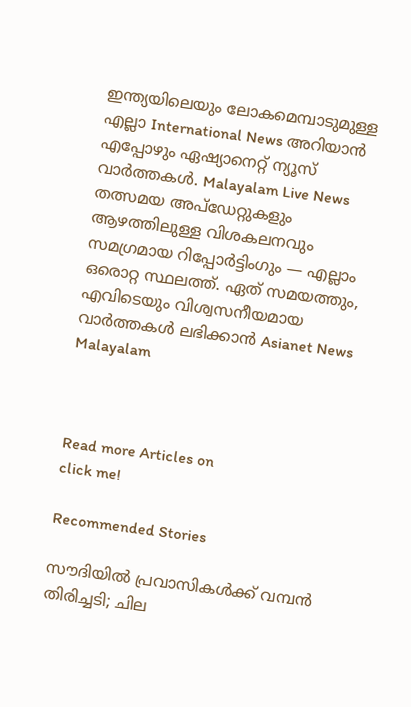ഇന്ത്യയിലെയും ലോകമെമ്പാടുമുള്ള എല്ലാ International News അറിയാൻ എപ്പോഴും ഏഷ്യാനെറ്റ് ന്യൂസ് വാർത്തകൾ. Malayalam Live News  തത്സമയ അപ്‌ഡേറ്റുകളും ആഴത്തിലുള്ള വിശകലനവും സമഗ്രമായ റിപ്പോർട്ടിംഗും — എല്ലാം ഒരൊറ്റ സ്ഥലത്ത്. ഏത് സമയത്തും, എവിടെയും വിശ്വസനീയമായ വാർത്തകൾ ലഭിക്കാൻ Asianet News Malayalam



Read more Articles on
click me!

Recommended Stories

സൗദിയിൽ പ്രവാസികൾക്ക് വമ്പൻ തിരിച്ചടി; ചില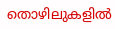തൊഴിലുകളിൽ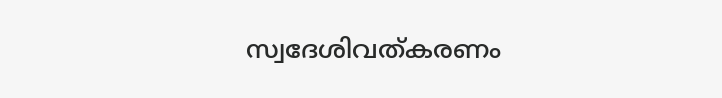സ്വദേശിവത്കരണം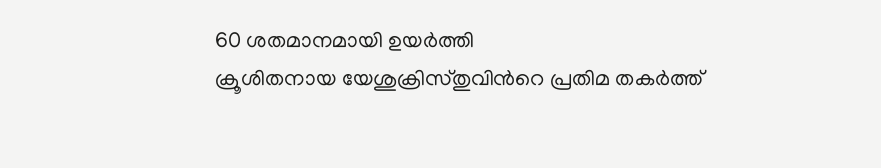60 ശതമാനമായി ഉയർത്തി
ക്രൂശിതനായ യേശുക്രിസ്തുവിന്‍റെ പ്രതിമ തകർത്ത്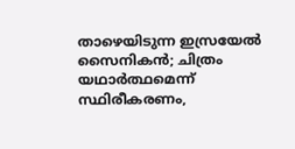താഴെയിടുന്ന ഇസ്രയേൽ സൈനികൻ; ചിത്രം യഥാർത്ഥമെന്ന് സ്ഥിരീകരണം,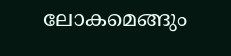ലോകമെങ്ങും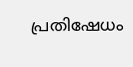പ്രതിഷേധം